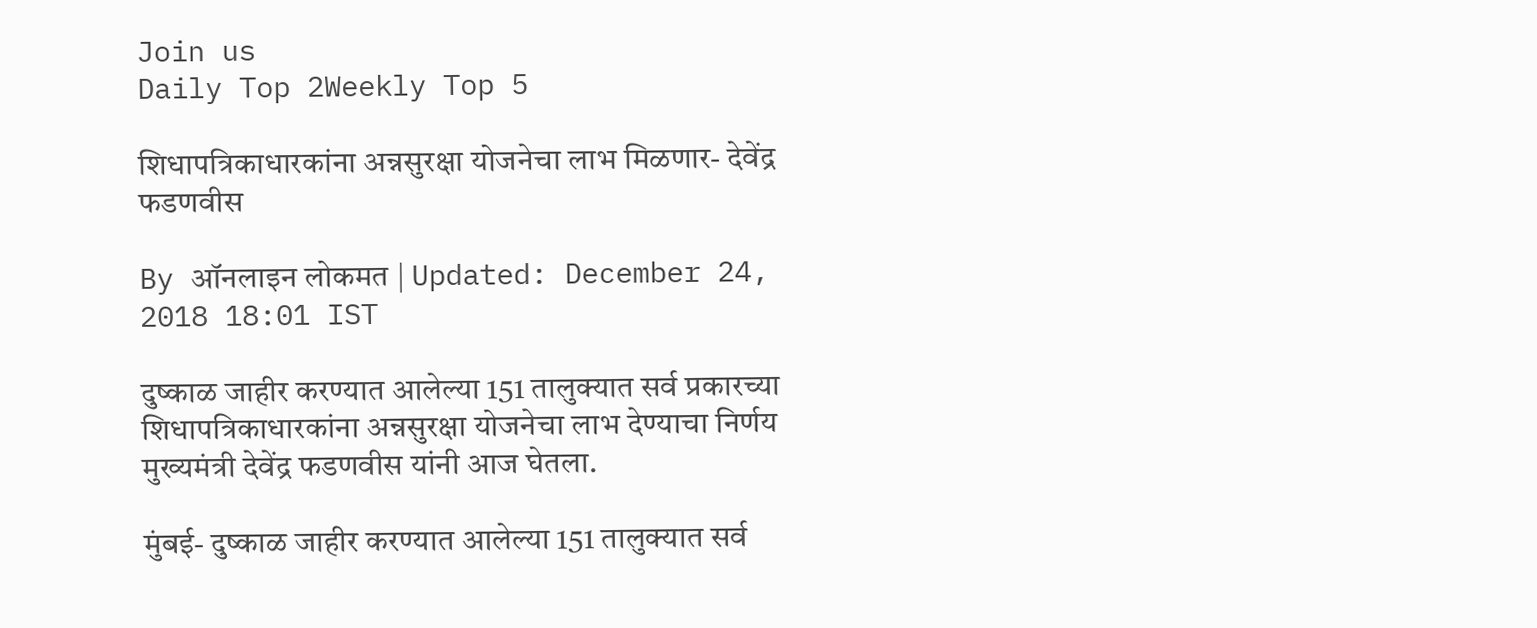Join us
Daily Top 2Weekly Top 5

शिधापत्रिकाधारकांना अन्नसुरक्षा योजनेचा लाभ मिळणार- देवेंद्र फडणवीस

By ऑनलाइन लोकमत | Updated: December 24, 2018 18:01 IST

दुष्काळ जाहीर करण्यात आलेल्या 151 तालुक्यात सर्व प्रकारच्या शिधापत्रिकाधारकांना अन्नसुरक्षा योजनेचा लाभ देण्याचा निर्णय मुख्यमंत्री देवेंद्र फडणवीस यांनी आज घेतला.

मुंबई- दुष्काळ जाहीर करण्यात आलेल्या 151 तालुक्यात सर्व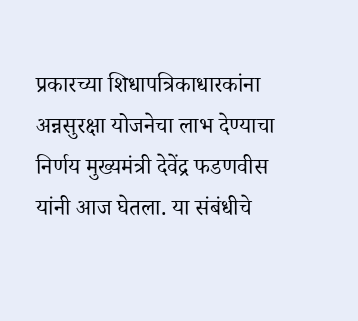प्रकारच्या शिधापत्रिकाधारकांना अन्नसुरक्षा योजनेचा लाभ देण्याचा निर्णय मुख्यमंत्री देवेंद्र फडणवीस यांनी आज घेतला. या संबंधीचे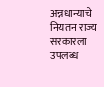अन्नधान्याचे नियतन राज्य सरकारला उपलब्ध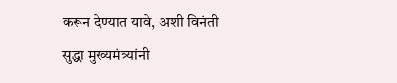करून देण्यात यावे, अशी विनंती सुद्धा मुख्यमंत्र्यांनी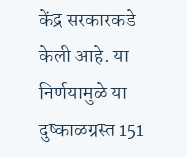केंद्र सरकारकडे केली आहे. या निर्णयामुळे या दुष्काळग्रस्त 151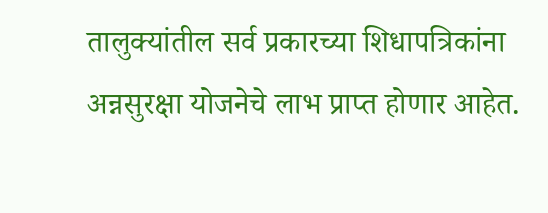तालुक्यांतील सर्व प्रकारच्या शिधापत्रिकांना अन्नसुरक्षा योजनेचे लाभ प्राप्त होणार आहेत.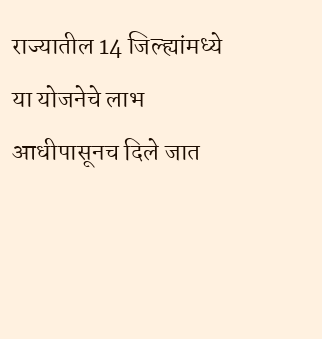राज्यातील 14 जिल्ह्यांमध्ये या योजनेचे लाभ आधीपासूनच दिले जात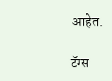आहेत.

टॅग्स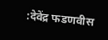:देवेंद्र फडणवीस